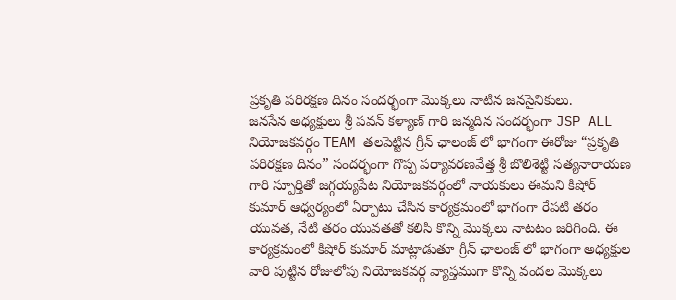ప్రకృతి పరిరక్షణ దినం సందర్భంగా మొక్కలు నాటిన జనసైనికులు.
జనసేన అధ్యక్షులు శ్రీ పవన్ కళ్యాణ్ గారి జన్మదిన సందర్భంగా JSP ALL నియోజకవర్గం TEAM తలపెట్టిన గ్రీన్ ఛాలంజ్ లో భాగంగా ఈరోజు “ప్రకృతి పరిరక్షణ దినం” సందర్భంగా గొప్ప పర్యావరణవేత్త శ్రీ బొలిశెట్టి సత్యనారాయణ గారి స్పూర్తితో జగ్గయ్యపేట నియోజకవర్గంలో నాయకులు ఈమని కిషోర్ కుమార్ ఆధ్వర్యంలో ఏర్పాటు చేసిన కార్యక్రమంలో భాగంగా రేపటి తరం యువత, నేటి తరం యువతతో కలిసి కొన్ని మొక్కలు నాటటం జరిగింది. ఈ కార్యక్రమంలో కిషోర్ కుమార్ మాట్లాడుతూ గ్రీన్ ఛాలంజ్ లో భాగంగా అధ్యక్షుల వారి పుట్టిన రోజులోపు నియోజకవర్గ వ్యాప్తముగా కొన్ని వందల మొక్కలు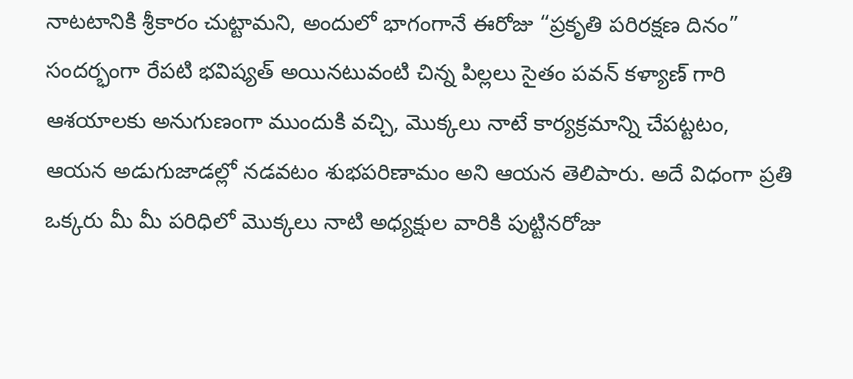నాటటానికి శ్రీకారం చుట్టామని, అందులో భాగంగానే ఈరోజు “ప్రకృతి పరిరక్షణ దినం” సందర్భంగా రేపటి భవిష్యత్ అయినటువంటి చిన్న పిల్లలు సైతం పవన్ కళ్యాణ్ గారి ఆశయాలకు అనుగుణంగా ముందుకి వచ్చి, మొక్కలు నాటే కార్యక్రమాన్ని చేపట్టటం, ఆయన అడుగుజాడల్లో నడవటం శుభపరిణామం అని ఆయన తెలిపారు. అదే విధంగా ప్రతి ఒక్కరు మీ మీ పరిధిలో మొక్కలు నాటి అధ్యక్షుల వారికి పుట్టినరోజు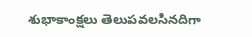శుభాకాంక్షలు తెలుపవలసినదిగా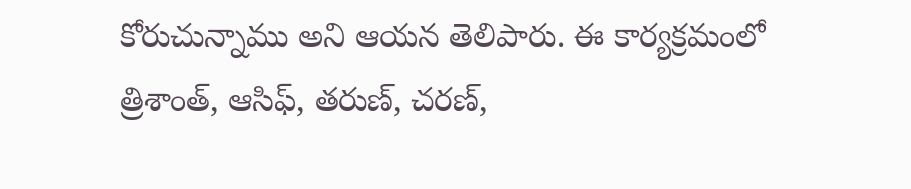కోరుచున్నాము అని ఆయన తెలిపారు. ఈ కార్యక్రమంలో త్రిశాంత్, ఆసిఫ్, తరుణ్, చరణ్,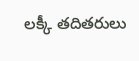లక్కీ తదితరులు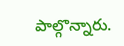పాల్గొన్నారు.